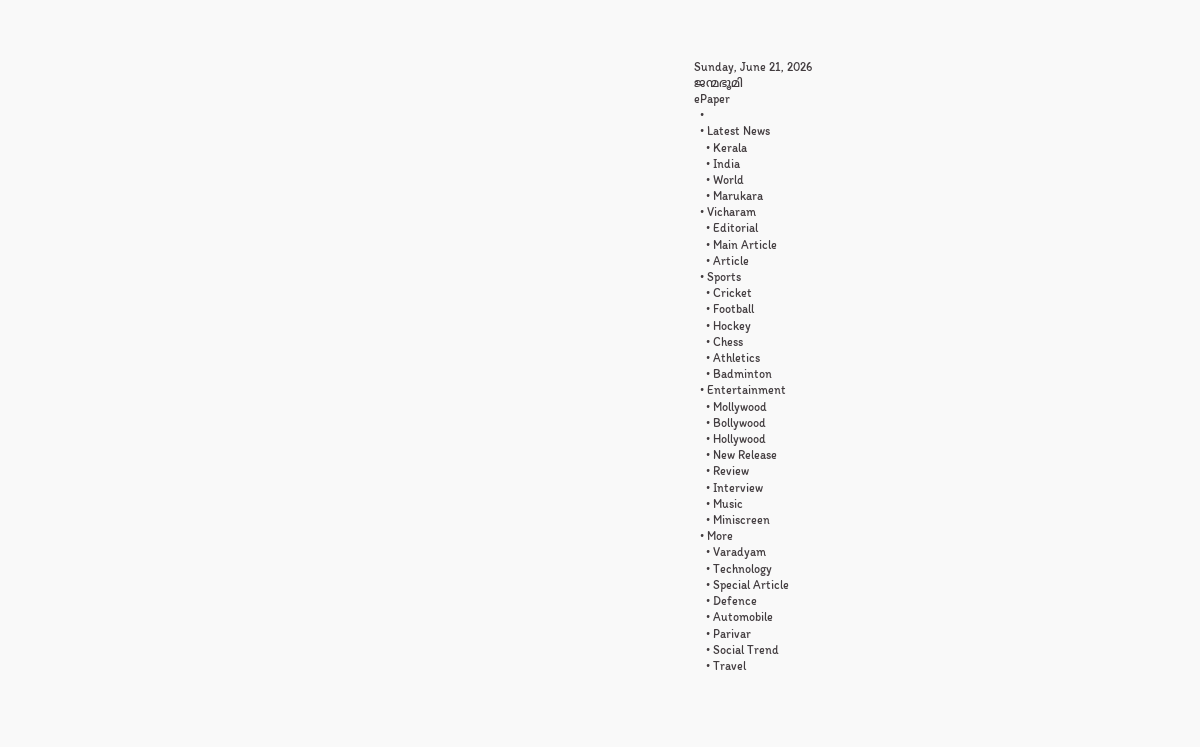Sunday, June 21, 2026
ജന്മഭൂമി
ePaper
  •
  • Latest News
    • Kerala
    • India
    • World
    • Marukara
  • Vicharam
    • Editorial
    • Main Article
    • Article
  • Sports
    • Cricket
    • Football
    • Hockey
    • Chess
    • Athletics
    • Badminton
  • Entertainment
    • Mollywood
    • Bollywood
    • Hollywood
    • New Release
    • Review
    • Interview
    • Music
    • Miniscreen
  • More
    • Varadyam
    • Technology
    • Special Article
    • Defence
    • Automobile
    • Parivar
    • Social Trend
    • Travel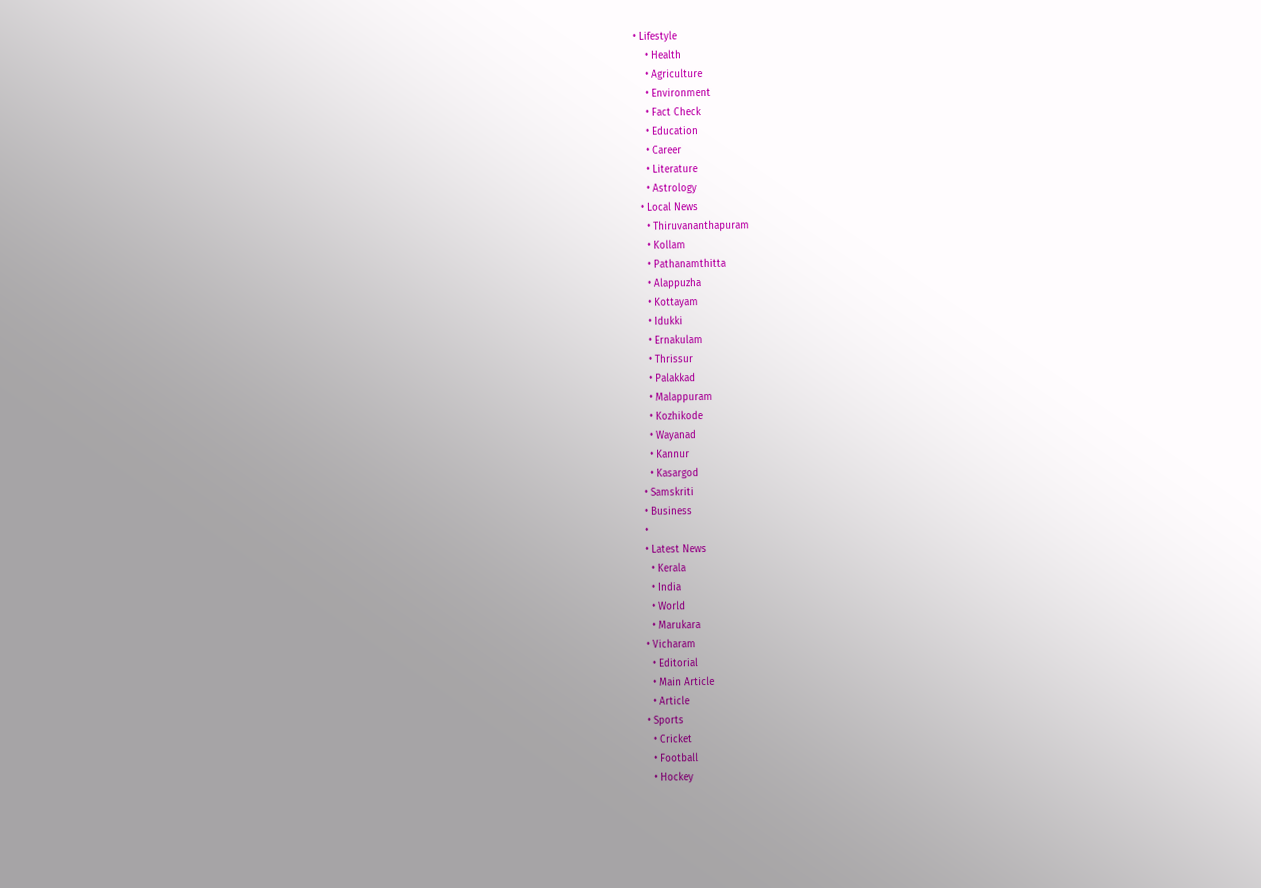• Lifestyle
    • Health
    • Agriculture
    • Environment
    • Fact Check
    • Education
    • Career
    • Literature
    • Astrology
  • Local News
    • Thiruvananthapuram
    • Kollam
    • Pathanamthitta
    • Alappuzha
    • Kottayam
    • Idukki
    • Ernakulam
    • Thrissur
    • Palakkad
    • Malappuram
    • Kozhikode
    • Wayanad
    • Kannur
    • Kasargod
  • Samskriti
  • Business
  •
  • Latest News
    • Kerala
    • India
    • World
    • Marukara
  • Vicharam
    • Editorial
    • Main Article
    • Article
  • Sports
    • Cricket
    • Football
    • Hockey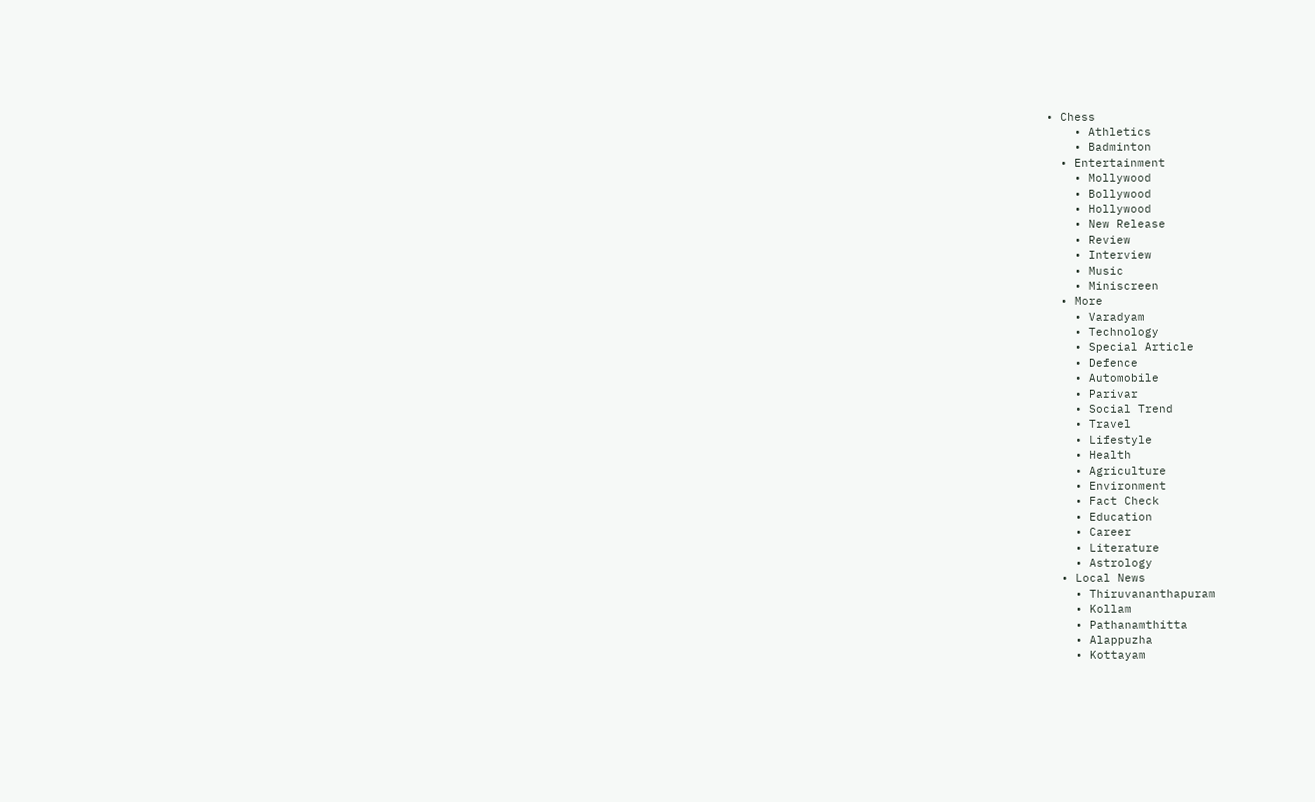• Chess
    • Athletics
    • Badminton
  • Entertainment
    • Mollywood
    • Bollywood
    • Hollywood
    • New Release
    • Review
    • Interview
    • Music
    • Miniscreen
  • More
    • Varadyam
    • Technology
    • Special Article
    • Defence
    • Automobile
    • Parivar
    • Social Trend
    • Travel
    • Lifestyle
    • Health
    • Agriculture
    • Environment
    • Fact Check
    • Education
    • Career
    • Literature
    • Astrology
  • Local News
    • Thiruvananthapuram
    • Kollam
    • Pathanamthitta
    • Alappuzha
    • Kottayam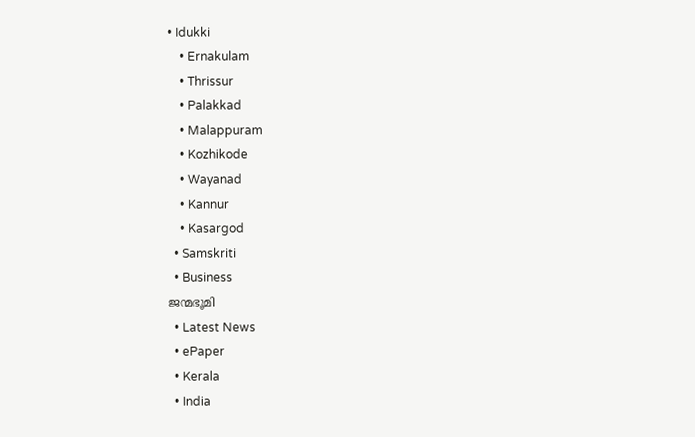• Idukki
    • Ernakulam
    • Thrissur
    • Palakkad
    • Malappuram
    • Kozhikode
    • Wayanad
    • Kannur
    • Kasargod
  • Samskriti
  • Business
ജന്മഭൂമി
  • Latest News
  • ePaper
  • Kerala
  • India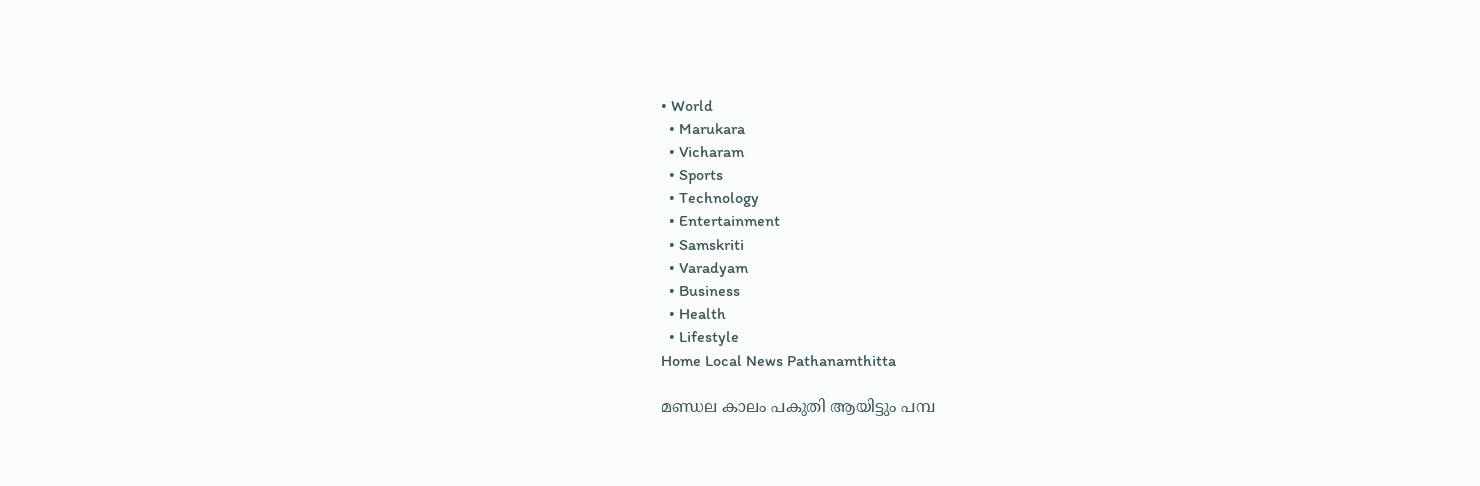• World
  • Marukara
  • Vicharam
  • Sports
  • Technology
  • Entertainment
  • Samskriti
  • Varadyam
  • Business
  • Health
  • Lifestyle
Home Local News Pathanamthitta

മണ്ഡല കാലം പകുതി ആയിട്ടും പമ്പ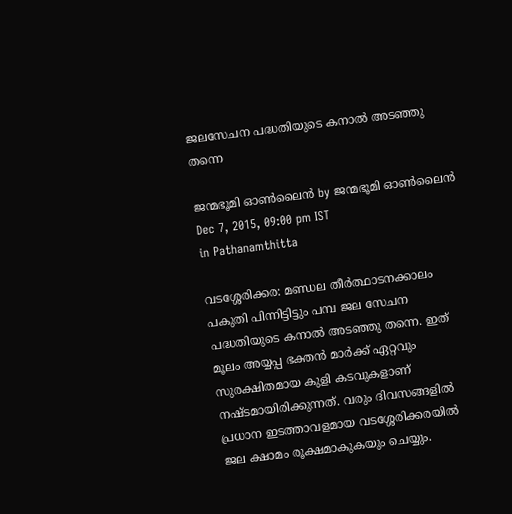ജലസേചന പദ്ധതിയുടെ കനാല്‍ അടഞ്ഞു തന്നെ

ജന്മഭൂമി ഓണ്‍ലൈന്‍ by ജന്മഭൂമി ഓണ്‍ലൈന്‍
Dec 7, 2015, 09:00 pm IST
in Pathanamthitta

വടശ്ശേരിക്കര: മണ്ഡല തീര്‍ത്ഥാടനക്കാലം പകുതി പിന്നിട്ടിട്ടും പമ്പ ജല സേചന പദ്ധതിയുടെ കനാല്‍ അടഞ്ഞു തന്നെ. ഇത് മൂലം അയ്യപ്പ ഭക്തന്‍ മാര്‍ക്ക് ഏറ്റവും സുരക്ഷിതമായ കുളി കടവുകളാണ് നഷ്ടമായിരിക്കുന്നത്. വരും ദിവസങ്ങളില്‍ പ്രധാന ഇടത്താവളമായ വടശ്ശേരിക്കരയില്‍ ജല ക്ഷാമം രൂക്ഷമാകുകയും ചെയ്യും.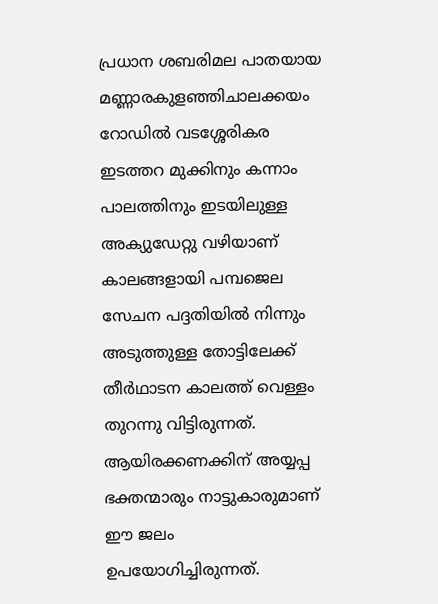പ്രധാന ശബരിമല പാതയായ മണ്ണാരകുളഞ്ഞിചാലക്കയം റോഡില്‍ വടശ്ശേരികര ഇടത്തറ മുക്കിനും കന്നാം പാലത്തിനും ഇടയിലുള്ള അക്യുഡേറ്റു വഴിയാണ് കാലങ്ങളായി പമ്പജെല സേചന പദ്ദതിയില്‍ നിന്നും അടുത്തുള്ള തോട്ടിലേക്ക് തീര്‍ഥാടന കാലത്ത് വെള്ളം തുറന്നു വിട്ടിരുന്നത്. ആയിരക്കണക്കിന് അയ്യപ്പ ഭക്തന്മാരും നാട്ടുകാരുമാണ് ഈ ജലം ഉപയോഗിച്ചിരുന്നത്.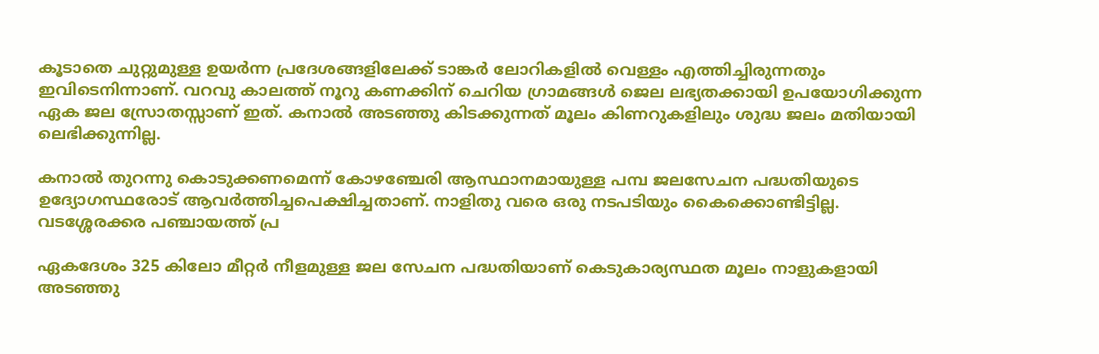കൂടാതെ ചുറ്റുമുള്ള ഉയര്‍ന്ന പ്രദേശങ്ങളിലേക്ക് ടാങ്കര്‍ ലോറികളില്‍ വെള്ളം എത്തിച്ചിരുന്നതും ഇവിടെനിന്നാണ്. വറവു കാലത്ത് നൂറു കണക്കിന് ചെറിയ ഗ്രാമങ്ങള്‍ ജെല ലഭ്യതക്കായി ഉപയോഗിക്കുന്ന ഏക ജല സ്രോതസ്സാണ് ഇത്. കനാല്‍ അടഞ്ഞു കിടക്കുന്നത് മൂലം കിണറുകളിലും ശുദ്ധ ജലം മതിയായി ലെഭിക്കുന്നില്ല.

കനാല്‍ തുറന്നു കൊടുക്കണമെന്ന് കോഴഞ്ചേരി ആസ്ഥാനമായുള്ള പമ്പ ജലസേചന പദ്ധതിയുടെ ഉദ്യോഗസ്ഥരോട് ആവര്‍ത്തിച്ചപെക്ഷിച്ചതാണ്. നാളിതു വരെ ഒരു നടപടിയും കൈക്കൊണ്ടിട്ടില്ല. വടശ്ശേരക്കര പഞ്ചായത്ത് പ്ര

ഏകദേശം 325 കിലോ മീറ്റര്‍ നീളമുള്ള ജല സേചന പദ്ധതിയാണ് കെടുകാര്യസ്ഥത മൂലം നാളുകളായി അടഞ്ഞു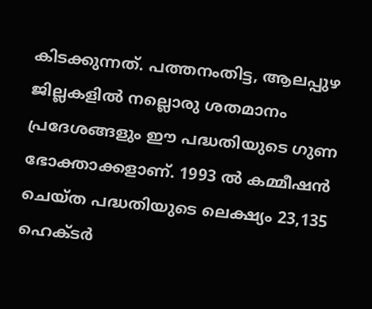കിടക്കുന്നത്. പത്തനംതിട്ട, ആലപ്പുഴ ജില്ലകളില്‍ നല്ലൊരു ശതമാനം പ്രദേശങ്ങളും ഈ പദ്ധതിയുടെ ഗുണ ഭോക്താക്കളാണ്. 1993 ല്‍ കമ്മീഷന്‍ ചെയ്ത പദ്ധതിയുടെ ലെക്ഷ്യം 23,135 ഹെക്ടര്‍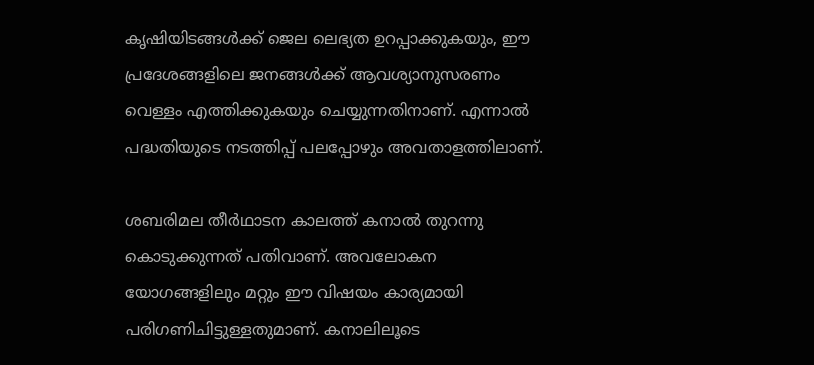കൃഷിയിടങ്ങള്‍ക്ക് ജെല ലെഭ്യത ഉറപ്പാക്കുകയും, ഈ പ്രദേശങ്ങളിലെ ജനങ്ങള്‍ക്ക് ആവശ്യാനുസരണം വെള്ളം എത്തിക്കുകയും ചെയ്യുന്നതിനാണ്. എന്നാല്‍ പദ്ധതിയുടെ നടത്തിപ്പ് പലപ്പോഴും അവതാളത്തിലാണ്.

ശബരിമല തീര്‍ഥാടന കാലത്ത് കനാല്‍ തുറന്നു കൊടുക്കുന്നത് പതിവാണ്. അവലോകന യോഗങ്ങളിലും മറ്റും ഈ വിഷയം കാര്യമായി പരിഗണിചിട്ടുള്ളതുമാണ്. കനാലിലൂടെ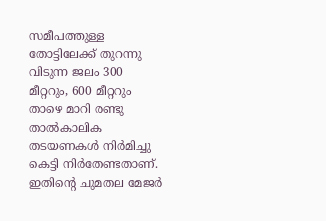സമീപത്തുള്ള തോട്ടിലേക്ക് തുറന്നു വിടുന്ന ജലം 300 മീറ്ററും, 600 മീറ്ററും താഴെ മാറി രണ്ടു താല്‍കാലിക തടയണകള്‍ നിര്‍മിച്ചു കെട്ടി നിര്‍തേണ്ടതാണ്. ഇതിന്റെ ചുമതല മേജര്‍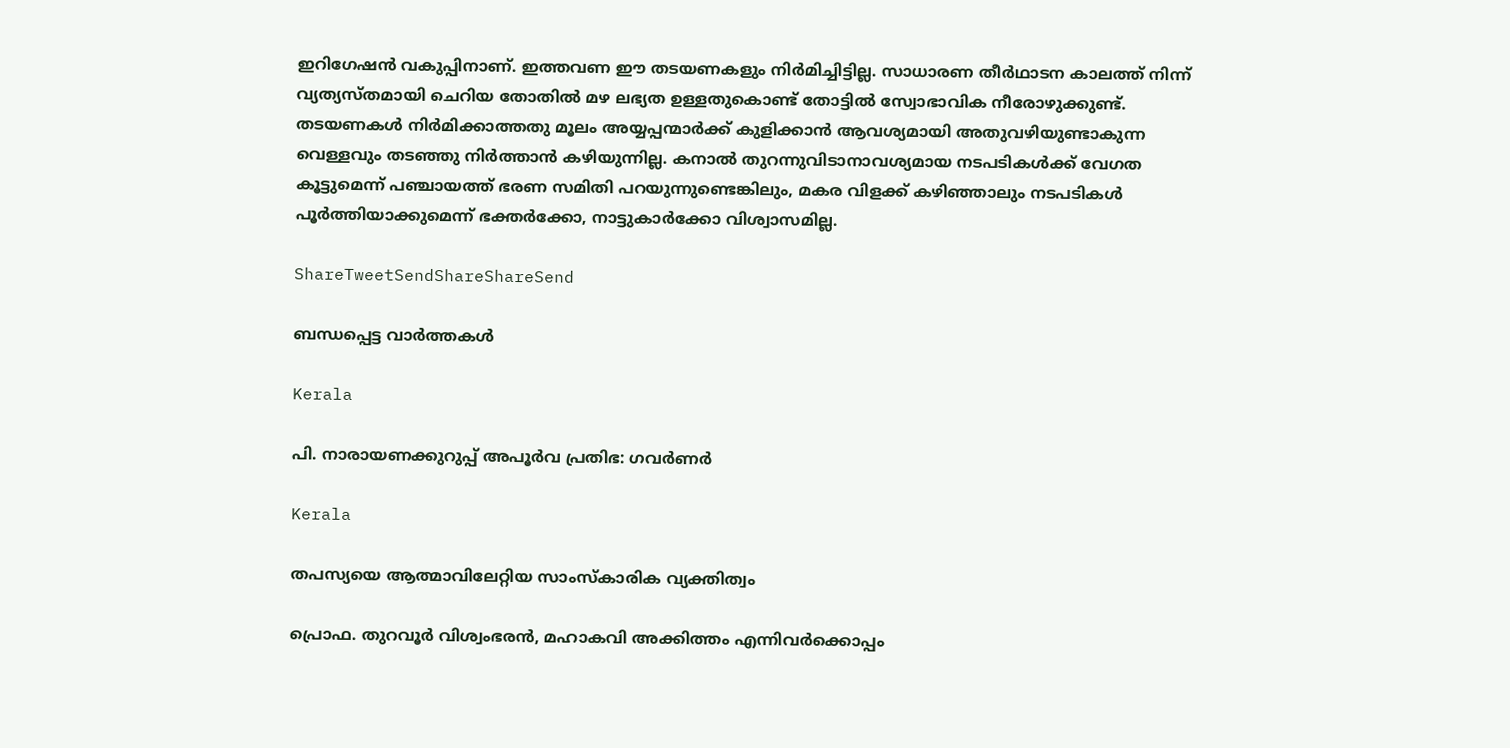ഇറിഗേഷന്‍ വകുപ്പിനാണ്. ഇത്തവണ ഈ തടയണകളും നിര്‍മിച്ചിട്ടില്ല. സാധാരണ തീര്‍ഥാടന കാലത്ത് നിന്ന് വ്യത്യസ്തമായി ചെറിയ തോതില്‍ മഴ ലഭ്യത ഉള്ളതുകൊണ്ട് തോട്ടില്‍ സ്വോഭാവിക നീരോഴുക്കുണ്ട്. തടയണകള്‍ നിര്‍മിക്കാത്തതു മൂലം അയ്യപ്പന്മാര്‍ക്ക് കുളിക്കാന്‍ ആവശ്യമായി അതുവഴിയുണ്ടാകുന്ന വെള്ളവും തടഞ്ഞു നിര്‍ത്താന്‍ കഴിയുന്നില്ല. കനാല്‍ തുറന്നുവിടാനാവശ്യമായ നടപടികള്‍ക്ക് വേഗത കൂട്ടുമെന്ന് പഞ്ചായത്ത് ഭരണ സമിതി പറയുന്നുണ്ടെങ്കിലും, മകര വിളക്ക് കഴിഞ്ഞാലും നടപടികള്‍ പൂര്‍ത്തിയാക്കുമെന്ന് ഭക്തര്‍ക്കോ, നാട്ടുകാര്‍ക്കോ വിശ്വാസമില്ല.

ShareTweetSendShareShareSend

ബന്ധപ്പെട്ട വാര്‍ത്തകള്‍

Kerala

പി. നാരായണക്കുറുപ്പ് അപൂര്‍വ പ്രതിഭ: ഗവര്‍ണര്‍

Kerala

തപസ്യയെ ആത്മാവിലേറ്റിയ സാംസ്‌കാരിക വ്യക്തിത്വം

പ്രൊഫ. തുറവൂര്‍ വിശ്വംഭരന്‍, മഹാകവി അക്കിത്തം എന്നിവര്‍ക്കൊപ്പം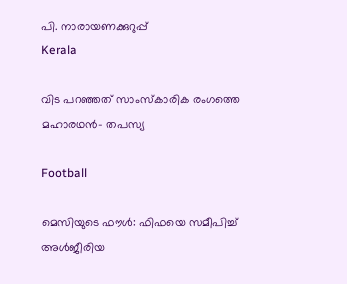പി. നാരായണക്കുറുപ്പ്‌
Kerala

വിട പറഞ്ഞത് സാംസ്‌കാരിക രംഗത്തെ മഹാരഥന്‍- തപസ്യ

Football

മെസിയുടെ ഫൗള്‍: ഫിഫയെ സമീപിച്ച് അള്‍ജീരിയ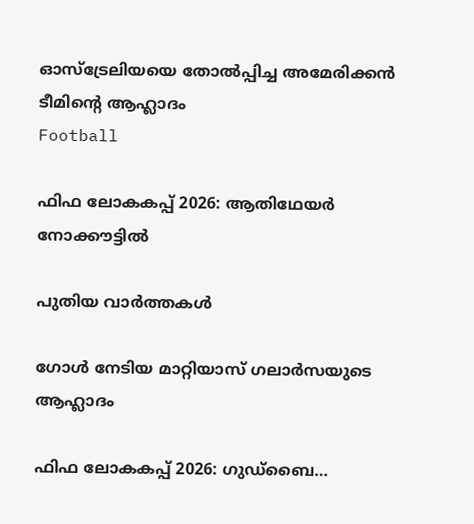ഓസ്‌ട്രേലിയയെ തോല്‍പ്പിച്ച അമേരിക്കന്‍ ടീമിന്റെ ആഹ്ലാദം
Football

ഫിഫ ലോകകപ്പ് 2026: ആതിഥേയര്‍ നോക്കൗട്ടില്‍

പുതിയ വാര്‍ത്തകള്‍

ഗോള്‍ നേടിയ മാറ്റിയാസ് ഗലാര്‍സയുടെ ആഹ്ലാദം

ഫിഫ ലോകകപ്പ് 2026: ഗുഡ്‌ബൈ…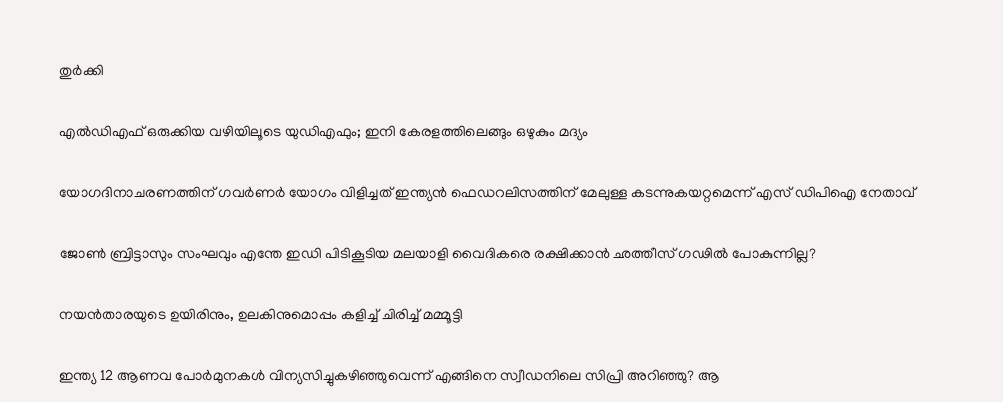തുര്‍ക്കി

എല്‍ഡിഎഫ് ഒരുക്കിയ വഴിയിലൂടെ യുഡിഎഫും; ഇനി കേരളത്തിലെങ്ങും ഒഴുകും മദ്യം

യോഗദിനാചരണത്തിന് ഗവര്‍ണര്‍ യോഗം വിളിച്ചത് ഇന്ത്യന്‍ ഫെഡറലിസത്തിന് മേലുള്ള കടന്നുകയറ്റമെന്ന് എസ് ഡിപിഐ നേതാവ്

ജോണ്‍ ബ്രിട്ടാസും സംഘവും എന്തേ ഇഡി പിടികൂടിയ മലയാളി വൈദികരെ രക്ഷിക്കാന്‍ ഛത്തീസ് ഗഢില്‍ പോകുന്നില്ല?

നയൻതാരയുടെ ഉയിരിനും, ഉലകിനുമൊപ്പം കളിച്ച് ചിരിച്ച് മമ്മൂട്ടി

ഇന്ത്യ 12 ആണവ പോര്‍മുനകള്‍ വിന്യസിച്ചുകഴിഞ്ഞുവെന്ന് എങ്ങിനെ സ്വീഡനിലെ സിപ്രി അറിഞ്ഞു? ആ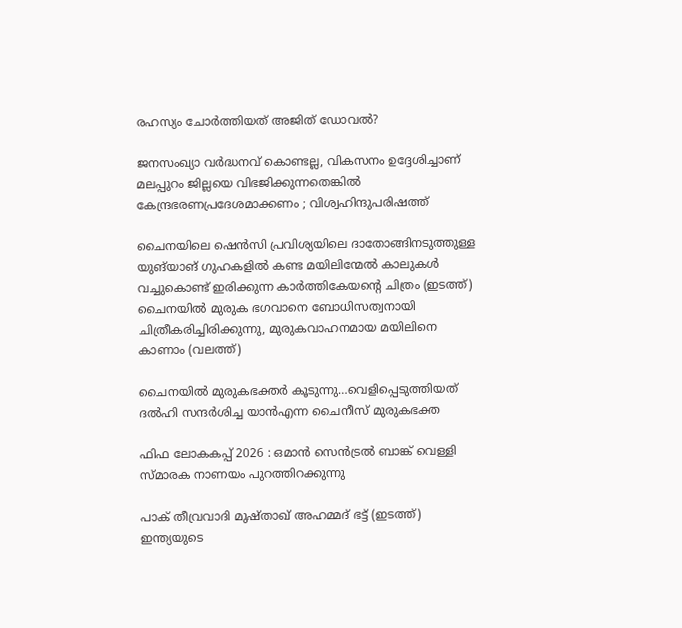രഹസ്യം ചോര്‍ത്തിയത് അജിത് ഡോവല്‍?

ജനസംഖ്യാ വർദ്ധനവ് കൊണ്ടല്ല, വികസനം ഉദ്ദേശിച്ചാണ് മലപ്പുറം ജില്ലയെ വിഭജിക്കുന്നതെങ്കിൽ കേന്ദ്രഭരണപ്രദേശമാക്കണം ; വിശ്വഹിന്ദുപരിഷത്ത്

ചൈനയിലെ ഷെൻസി പ്രവിശ്യയിലെ ദാതോങ്ങിനടുത്തുള്ള യുങ്‌യാങ് ഗുഹകളിൽ കണ്ട മയിലിന്മേൽ കാലുകൾ വച്ചുകൊണ്ട് ഇരിക്കുന്ന കാർത്തികേയന്‍റെ ചിത്രം (ഇടത്ത്) ചൈനയില്‍ മുരുക ഭഗവാനെ ബോധിസത്വനായി ചിത്രീകരിച്ചിരിക്കുന്നു, മുരുകവാഹനമായ മയിലിനെ കാണാം (വലത്ത്)

ചൈനയില്‍ മുരുകഭക്തര്‍ കൂടുന്നു…വെളിപ്പെടുത്തിയത് ദല്‍ഹി സന്ദര്‍ശിച്ച യാന്‍എന്ന ചൈനീസ് മുരുകഭക്ത

ഫിഫ ലോകകപ്പ് 2026 : ഒമാൻ സെൻട്രൽ ബാങ്ക് വെള്ളി സ്മാരക നാണയം പുറത്തിറക്കുന്നു

പാക് തീവ്രവാദി മുഷ്താഖ് അഹമ്മദ് ഭട്ട് (ഇടത്ത്) ഇന്ത്യയുടെ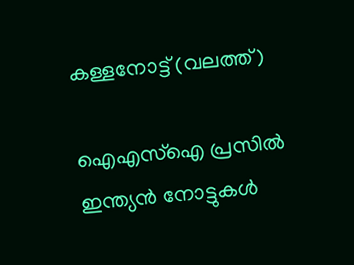കള്ളനോട്ട് (വലത്ത്)

ഐഎസ്ഐ പ്രസില്‍ ഇന്ത്യന്‍ നോട്ടുകള്‍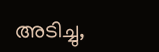അടിച്ചു,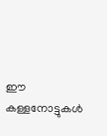ഈ കള്ളനോട്ടുകള്‍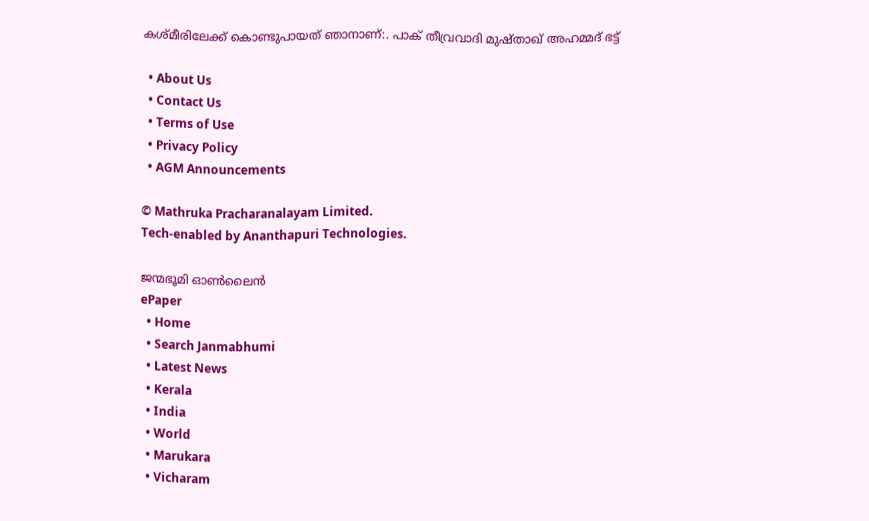കശ്മീരിലേക്ക് കൊണ്ടുപായത് ഞാനാണ്:. പാക് തീവ്രവാദി മുഷ്താഖ് അഹമ്മദ് ഭട്ട്

  • About Us
  • Contact Us
  • Terms of Use
  • Privacy Policy
  • AGM Announcements

© Mathruka Pracharanalayam Limited.
Tech-enabled by Ananthapuri Technologies.

ജന്മഭൂമി ഓണ്‍ലൈന്‍
ePaper
  • Home
  • Search Janmabhumi
  • Latest News
  • Kerala
  • India
  • World
  • Marukara
  • Vicharam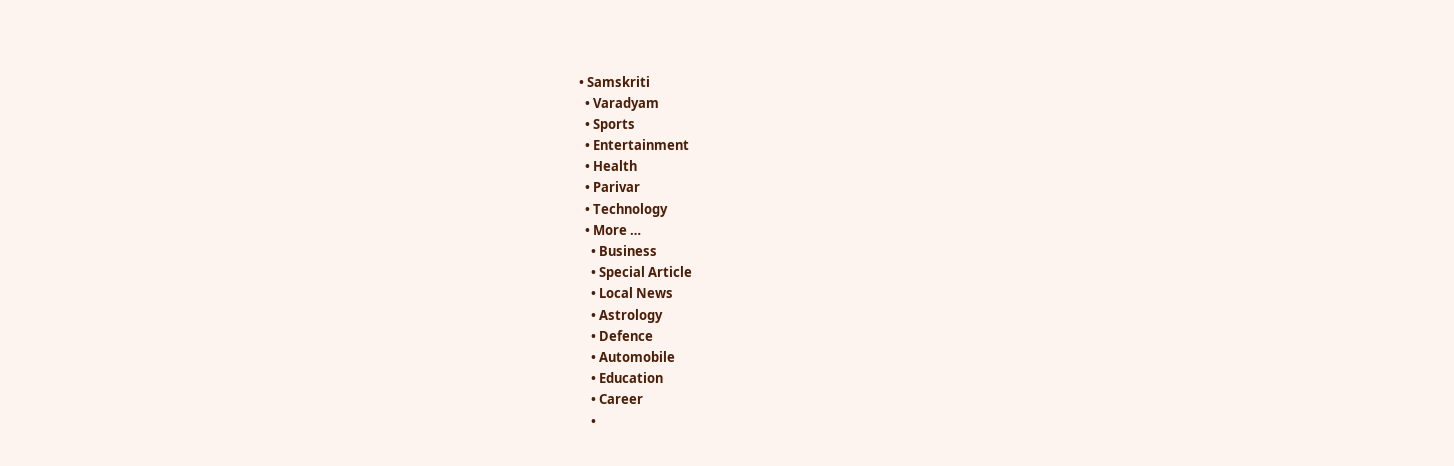• Samskriti
  • Varadyam
  • Sports
  • Entertainment
  • Health
  • Parivar
  • Technology
  • More …
    • Business
    • Special Article
    • Local News
    • Astrology
    • Defence
    • Automobile
    • Education
    • Career
    •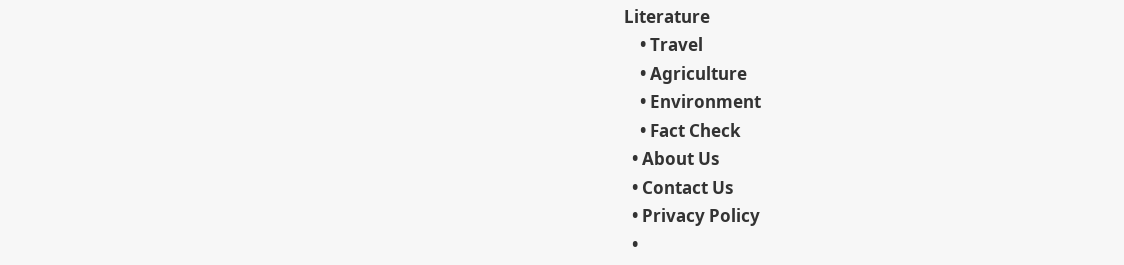Literature
    • Travel
    • Agriculture
    • Environment
    • Fact Check
  • About Us
  • Contact Us
  • Privacy Policy
  •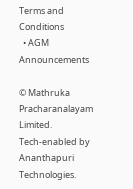Terms and Conditions
  • AGM Announcements

© Mathruka Pracharanalayam Limited.
Tech-enabled by Ananthapuri Technologies.